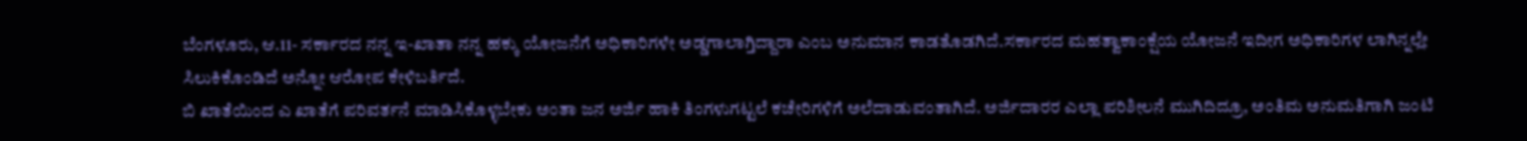ಬೆಂಗಳೂರು, ಆ.11- ಸರ್ಕಾರದ ನನ್ನ ಇ-ಖಾತಾ ನನ್ನ ಹಕ್ಕು ಯೋಜನೆಗೆ ಅಧಿಕಾರಿಗಳೇ ಅಡ್ಡಗಾಲಾಗ್ತಿದ್ದಾರಾ ಎಂಬ ಅನುಮಾನ ಕಾಡತೊಡಗಿದೆ.ಸರ್ಕಾರದ ಮಹತ್ವಾಕಾಂಕ್ಷೆಯ ಯೋಜನೆ ಇದೀಗ ಅಧಿಕಾರಿಗಳ ಲಾಗಿನ್ನಲ್ಲೇ ಸಿಲುಕಿಕೊಂಡಿದೆ ಅನ್ನೋ ಆರೋಪ ಕೇಳಿಬರ್ತಿದೆ.
ಬಿ ಖಾತೆಯಿಂದ ಎ ಖಾತೆಗೆ ಪರಿವರ್ತನೆ ಮಾಡಿಸಿಕೊಳ್ಳಬೇಕು ಅಂತಾ ಜನ ಅರ್ಜಿ ಹಾಕಿ ತಿಂಗಳುಗಟ್ಟಲೆ ಕಚೇರಿಗಳಿಗೆ ಅಲೆದಾಡುವಂತಾಗಿದೆ. ಅರ್ಜಿದಾರರ ಎಲ್ಲಾ ಪರಿಶೀಲನೆ ಮುಗಿದಿದ್ರೂ, ಅಂತಿಮ ಅನುಮತಿಗಾಗಿ ಜಂಟಿ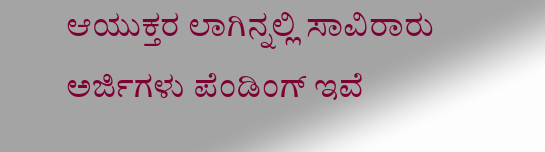ಆಯುಕ್ತರ ಲಾಗಿನ್ನಲ್ಲಿ ಸಾವಿರಾರು ಅರ್ಜಿಗಳು ಪೆಂಡಿಂಗ್ ಇವೆ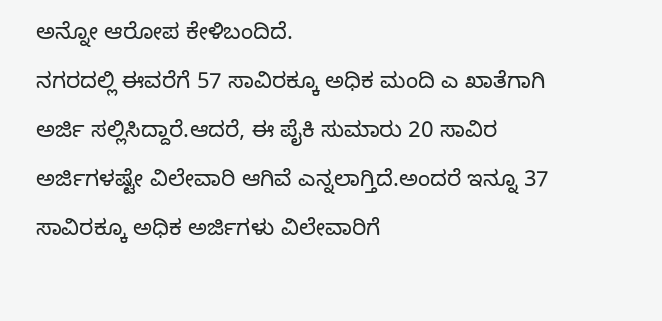ಅನ್ನೋ ಆರೋಪ ಕೇಳಿಬಂದಿದೆ.
ನಗರದಲ್ಲಿ ಈವರೆಗೆ 57 ಸಾವಿರಕ್ಕೂ ಅಧಿಕ ಮಂದಿ ಎ ಖಾತೆಗಾಗಿ ಅರ್ಜಿ ಸಲ್ಲಿಸಿದ್ದಾರೆ.ಆದರೆ, ಈ ಪೈಕಿ ಸುಮಾರು 20 ಸಾವಿರ ಅರ್ಜಿಗಳಷ್ಟೇ ವಿಲೇವಾರಿ ಆಗಿವೆ ಎನ್ನಲಾಗ್ತಿದೆ.ಅಂದರೆ ಇನ್ನೂ 37 ಸಾವಿರಕ್ಕೂ ಅಧಿಕ ಅರ್ಜಿಗಳು ವಿಲೇವಾರಿಗೆ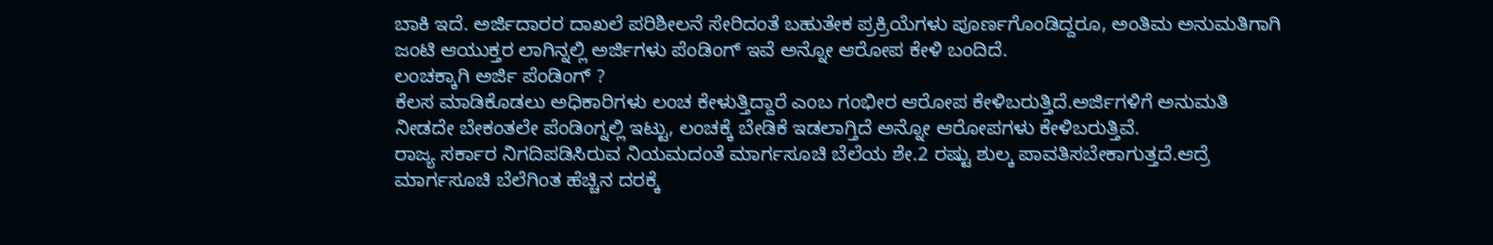ಬಾಕಿ ಇದೆ. ಅರ್ಜಿದಾರರ ದಾಖಲೆ ಪರಿಶೀಲನೆ ಸೇರಿದಂತೆ ಬಹುತೇಕ ಪ್ರಕ್ರಿಯೆಗಳು ಪೂರ್ಣಗೊಂಡಿದ್ದರೂ, ಅಂತಿಮ ಅನುಮತಿಗಾಗಿ ಜಂಟಿ ಆಯುಕ್ತರ ಲಾಗಿನ್ನಲ್ಲಿ ಅರ್ಜಿಗಳು ಪೆಂಡಿಂಗ್ ಇವೆ ಅನ್ನೋ ಆರೋಪ ಕೇಳಿ ಬಂದಿದೆ.
ಲಂಚಕ್ಕಾಗಿ ಅರ್ಜಿ ಪೆಂಡಿಂಗ್ ?
ಕೆಲಸ ಮಾಡಿಕೊಡಲು ಅಧಿಕಾರಿಗಳು ಲಂಚ ಕೇಳುತ್ತಿದ್ದಾರೆ ಎಂಬ ಗಂಭೀರ ಆರೋಪ ಕೇಳಿಬರುತ್ತಿದೆ.ಅರ್ಜಿಗಳಿಗೆ ಅನುಮತಿ ನೀಡದೇ ಬೇಕಂತಲೇ ಪೆಂಡಿಂಗ್ನಲ್ಲಿ ಇಟ್ಟು, ಲಂಚಕ್ಕೆ ಬೇಡಿಕೆ ಇಡಲಾಗ್ತಿದೆ ಅನ್ನೋ ಆರೋಪಗಳು ಕೇಳಿಬರುತ್ತಿವೆ.
ರಾಜ್ಯ ಸರ್ಕಾರ ನಿಗದಿಪಡಿಸಿರುವ ನಿಯಮದಂತೆ ಮಾರ್ಗಸೂಚಿ ಬೆಲೆಯ ಶೇ.2 ರಷ್ಟು ಶುಲ್ಕ ಪಾವತಿಸಬೇಕಾಗುತ್ತದೆ.ಆದ್ರೆ ಮಾರ್ಗಸೂಚಿ ಬೆಲೆಗಿಂತ ಹೆಚ್ಚಿನ ದರಕ್ಕೆ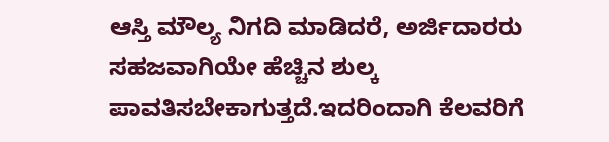ಆಸ್ತಿ ಮೌಲ್ಯ ನಿಗದಿ ಮಾಡಿದರೆ, ಅರ್ಜಿದಾರರು ಸಹಜವಾಗಿಯೇ ಹೆಚ್ಚಿನ ಶುಲ್ಕ ಪಾವತಿಸಬೇಕಾಗುತ್ತದೆ.ಇದರಿಂದಾಗಿ ಕೆಲವರಿಗೆ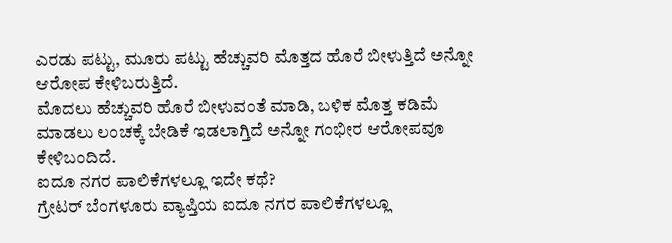ಎರಡು ಪಟ್ಟು, ಮೂರು ಪಟ್ಟು ಹೆಚ್ಚುವರಿ ಮೊತ್ತದ ಹೊರೆ ಬೀಳುತ್ತಿದೆ ಅನ್ನೋ ಆರೋಪ ಕೇಳಿಬರುತ್ತಿದೆ.
ಮೊದಲು ಹೆಚ್ಚುವರಿ ಹೊರೆ ಬೀಳುವಂತೆ ಮಾಡಿ, ಬಳಿಕ ಮೊತ್ತ ಕಡಿಮೆ ಮಾಡಲು ಲಂಚಕ್ಕೆ ಬೇಡಿಕೆ ಇಡಲಾಗ್ತಿದೆ ಅನ್ನೋ ಗಂಭೀರ ಆರೋಪವೂ ಕೇಳಿಬಂದಿದೆ.
ಐದೂ ನಗರ ಪಾಲಿಕೆಗಳಲ್ಲೂ ಇದೇ ಕಥೆ?
ಗ್ರೇಟರ್ ಬೆಂಗಳೂರು ವ್ಯಾಪ್ತಿಯ ಐದೂ ನಗರ ಪಾಲಿಕೆಗಳಲ್ಲೂ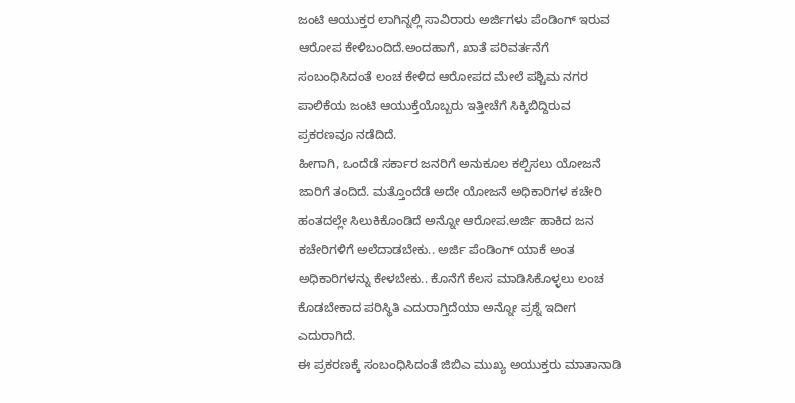ಜಂಟಿ ಆಯುಕ್ತರ ಲಾಗಿನ್ನಲ್ಲಿ ಸಾವಿರಾರು ಅರ್ಜಿಗಳು ಪೆಂಡಿಂಗ್ ಇರುವ ಆರೋಪ ಕೇಳಿಬಂದಿದೆ.ಅಂದಹಾಗೆ, ಖಾತೆ ಪರಿವರ್ತನೆಗೆ ಸಂಬಂಧಿಸಿದಂತೆ ಲಂಚ ಕೇಳಿದ ಆರೋಪದ ಮೇಲೆ ಪಶ್ಚಿಮ ನಗರ ಪಾಲಿಕೆಯ ಜಂಟಿ ಆಯುಕ್ತೆಯೊಬ್ಬರು ಇತ್ತೀಚೆಗೆ ಸಿಕ್ಕಿಬಿದ್ದಿರುವ ಪ್ರಕರಣವೂ ನಡೆದಿದೆ.
ಹೀಗಾಗಿ, ಒಂದೆಡೆ ಸರ್ಕಾರ ಜನರಿಗೆ ಅನುಕೂಲ ಕಲ್ಪಿಸಲು ಯೋಜನೆ ಜಾರಿಗೆ ತಂದಿದೆ. ಮತ್ತೊಂದೆಡೆ ಅದೇ ಯೋಜನೆ ಅಧಿಕಾರಿಗಳ ಕಚೇರಿ ಹಂತದಲ್ಲೇ ಸಿಲುಕಿಕೊಂಡಿದೆ ಅನ್ನೋ ಆರೋಪ.ಅರ್ಜಿ ಹಾಕಿದ ಜನ ಕಚೇರಿಗಳಿಗೆ ಅಲೆದಾಡಬೇಕು.. ಅರ್ಜಿ ಪೆಂಡಿಂಗ್ ಯಾಕೆ ಅಂತ ಅಧಿಕಾರಿಗಳನ್ನು ಕೇಳಬೇಕು.. ಕೊನೆಗೆ ಕೆಲಸ ಮಾಡಿಸಿಕೊಳ್ಳಲು ಲಂಚ ಕೊಡಬೇಕಾದ ಪರಿಸ್ಥಿತಿ ಎದುರಾಗ್ತಿದೆಯಾ ಅನ್ನೋ ಪ್ರಶ್ನೆ ಇದೀಗ ಎದುರಾಗಿದೆ.
ಈ ಪ್ರಕರಣಕ್ಕೆ ಸಂಬಂಧಿಸಿದಂತೆ ಜಿಬಿಎ ಮುಖ್ಯ ಅಯುಕ್ತರು ಮಾತಾನಾಡಿ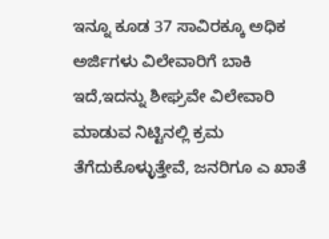ಇನ್ನೂ ಕೂಡ 37 ಸಾವಿರಕ್ಕೂ ಅಧಿಕ ಅರ್ಜಿಗಳು ವಿಲೇವಾರಿಗೆ ಬಾಕಿ ಇದೆ,ಇದನ್ನು ಶೀಘ್ರವೇ ವಿಲೇವಾರಿ ಮಾಡುವ ನಿಟ್ಟಿನಲ್ಲಿ ಕ್ರಮ ತೆಗೆದುಕೊಳ್ಳುತ್ತೇವೆ, ಜನರಿಗೂ ಎ ಖಾತೆ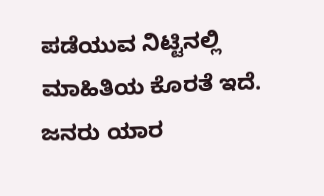ಪಡೆಯುವ ನಿಟ್ಟಿನಲ್ಲಿ ಮಾಹಿತಿಯ ಕೊರತೆ ಇದೆ. ಜನರು ಯಾರ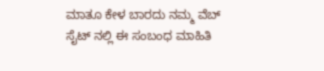ಮಾತೂ ಕೇಳ ಬಾರದು ನಮ್ಮ ವೆಬ್ ಸೈಟ್ ನಲ್ಲಿ ಈ ಸಂಬಂಧ ಮಾಹಿತಿ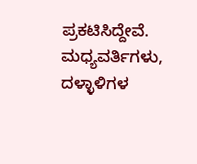ಪ್ರಕಟಿಸಿದ್ದೇವೆ. ಮಧ್ಯವರ್ತಿಗಳು, ದಳ್ಳಾಳಿಗಳ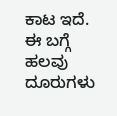ಕಾಟ ಇದೆ. ಈ ಬಗ್ಗೆ ಹಲವು ದೂರುಗಳು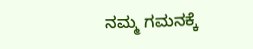ನಮ್ಮ ಗಮನಕ್ಕೆ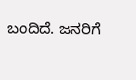ಬಂದಿದೆ. ಜನರಿಗೆ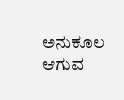ಅನುಕೂಲ ಆಗುವ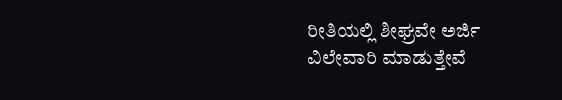ರೀತಿಯಲ್ಲಿ ಶೀಘ್ರವೇ ಅರ್ಜಿ ವಿಲೇವಾರಿ ಮಾಡುತ್ತೇವೆ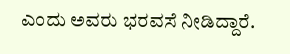ಎಂದು ಅವರು ಭರವಸೆ ನೀಡಿದ್ದಾರೆ.